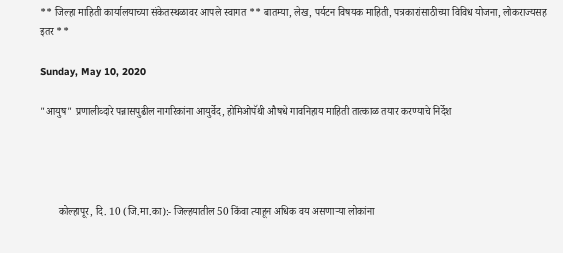** जिल्हा माहिती कार्यालयाच्या संकेतस्थळावर आपले स्वागत ** बातम्या, लेख, पर्यटन विषयक माहिती, पत्रकारांसाठीच्या विविध योजना, लोकराज्यसह इतर **

Sunday, May 10, 2020

"आयुष" प्रणालीव्दारे पन्नासपुढील नागरिकांना आयुर्वेद, होमिओपॅथी औषधे गावनिहाय माहिती तात्काळ तयार करण्याचे निर्देश




       कोल्हापूर, दि. 10 (जि.मा.का):- जिल्हयातील 50 किंवा त्याहून अधिक वय असणाऱ्या लोकांना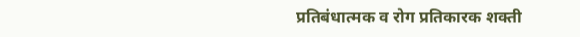प्रतिबंधात्मक व रोग प्रतिकारक शक्ती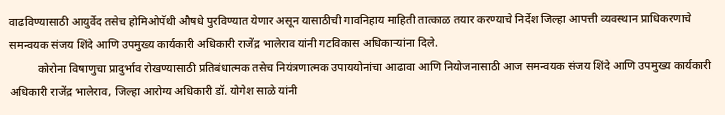वाढविण्यासाठी आयुर्वेद तसेच होमिओपॅथी औषधे पुरविण्यात येणार असून यासाठीची गावनिहाय माहिती तात्काळ तयार करण्याचे निर्देश जिल्हा आपत्ती व्यवस्थान प्राधिकरणाचे समन्वयक संजय शिंदे आणि उपमुख्य कार्यकारी अधिकारी राजेंद्र भालेराव यांनी गटविकास अधिकाऱ्यांना दिले.
          कोरोना विषाणुचा प्रादुर्भाव रोखण्यासाठी प्रतिबंधात्मक तसेच नियंत्रणात्मक उपाययोनांचा आढावा आणि नियोजनासाठी आज समन्वयक संजय शिंदे आणि उपमुख्य कार्यकारी अधिकारी राजेंद्र भालेराव, जिल्हा आरोग्य अधिकारी डॉ. योगेश साळे यांनी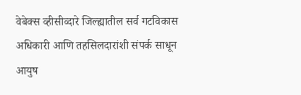वेबेक्स व्हीसीव्दारे जिल्ह्यातील सर्व गटविकास अधिकारी आणि तहसिलदारांशी संपर्क साधून आयुष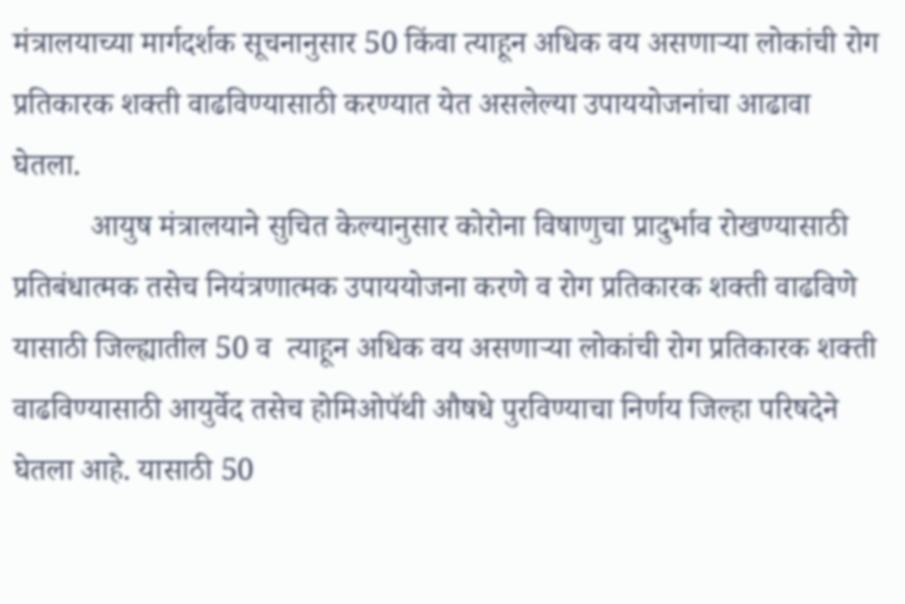मंत्रालयाच्या मार्गदर्शक सूचनानुसार 50 किंवा त्याहून अधिक वय असणाऱ्या लोकांची रोग प्रतिकारक शक्ती वाढविण्यासाठी करण्यात येत असलेल्या उपाययोजनांचा आढावा घेतला.
          आयुष मंत्रालयाने सुचित केल्यानुसार कोरोना विषाणुचा प्रादुर्भाव रोखण्यासाठी प्रतिबंधात्मक तसेच नियंत्रणात्मक उपाययोजना करणे व रोग प्रतिकारक शक्ती वाढविणे यासाठी जिल्ह्यातील 50 व  त्याहून अधिक वय असणाऱ्या लोकांची रोग प्रतिकारक शक्ती वाढविण्यासाठी आयुर्वेद तसेच होमिओपॅथी औषधे पुरविण्याचा निर्णय जिल्हा परिषदेने घेतला आहे. यासाठी 50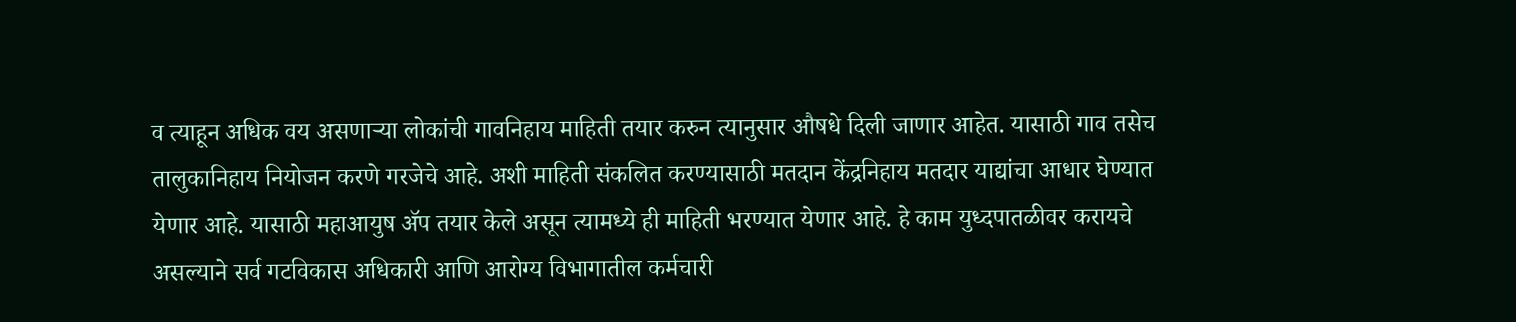व त्याहून अधिक वय असणाऱ्या लोकांची गावनिहाय माहिती तयार करुन त्यानुसार औषधे दिली जाणार आहेत. यासाठी गाव तसेच तालुकानिहाय नियोजन करणे गरजेचे आहे. अशी माहिती संकलित करण्यासाठी मतदान केंद्रनिहाय मतदार याद्यांचा आधार घेण्यात येणार आहे. यासाठी महाआयुष ॲप तयार केले असून त्यामध्ये ही माहिती भरण्यात येणार आहे. हे काम युध्दपातळीवर करायचे असल्याने सर्व गटविकास अधिकारी आणि आरोग्य विभागातील कर्मचारी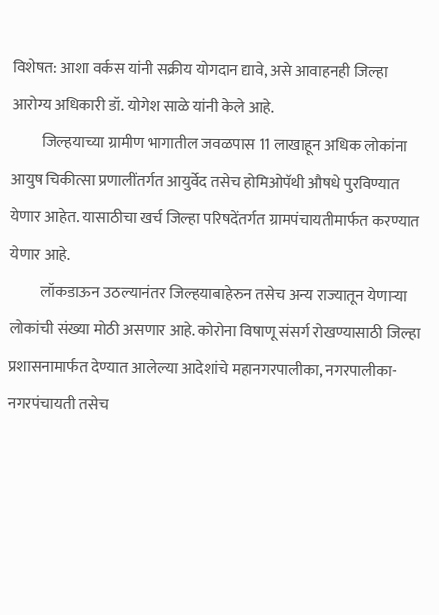विशेषत: आशा वर्कस यांनी सक्रीय योगदान द्यावे, असे आवाहनही जिल्हा आरोग्य अधिकारी डॉ. योगेश साळे यांनी केले आहे.
          जिल्हयाच्या ग्रामीण भागातील जवळपास 11 लाखाहून अधिक लोकांना आयुष चिकीत्सा प्रणालींतर्गत आयुर्वेद तसेच होमिओपॅथी औषधे पुरविण्यात येणार आहेत. यासाठीचा खर्च जिल्हा परिषदेंतर्गत ग्रामपंचायतीमार्फत करण्यात येणार आहे.
          लॉकडाऊन उठल्यानंतर जिल्हयाबाहेरुन तसेच अन्य राज्यातून येणाऱ्या लोकांची संख्या मोठी असणार आहे. कोरोना विषाणू संसर्ग रोखण्यासाठी जिल्हा प्रशासनामार्फत देण्यात आलेल्या आदेशांचे महानगरपालीका, नगरपालीका- नगरपंचायती तसेच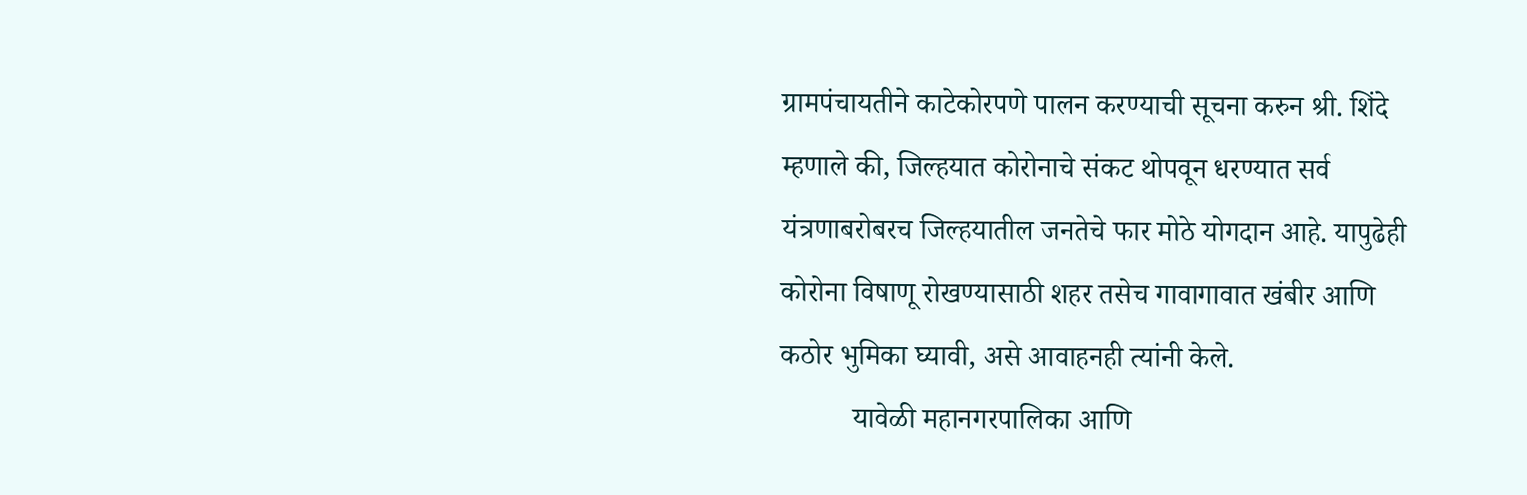ग्रामपंचायतीने काटेकोरपणे पालन करण्याची सूचना करुन श्री. शिंदे म्हणाले की, जिल्हयात कोरोनाचे संकट थोपवून धरण्यात सर्व यंत्रणाबरोबरच जिल्हयातील जनतेचे फार मोठे योगदान आहे. यापुढेही कोरोना विषाणू रोखण्यासाठी शहर तसेच गावागावात खंबीर आणि कठोर भुमिका घ्यावी, असे आवाहनही त्यांनी केले.
          यावेळी महानगरपालिका आणि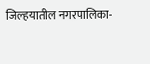जिल्हयातील नगरपालिका-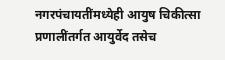नगरपंचायतींमध्येही आयुष चिकीत्सा प्रणालींतर्गत आयुर्वेद तसेच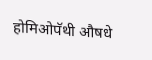होमिओपॅथी औषधे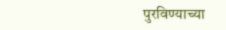पुरविण्याच्या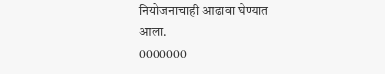नियोजनाचाही आढावा घेण्यात आला.
0000000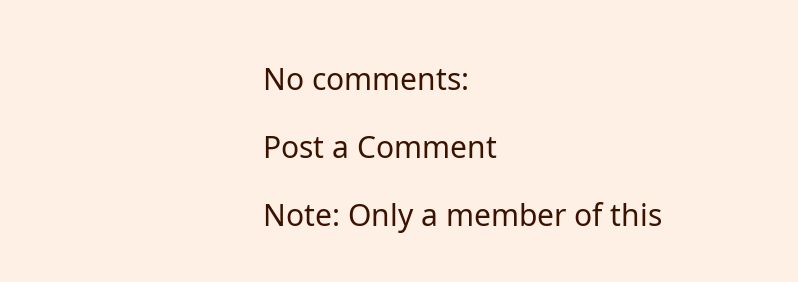No comments:

Post a Comment

Note: Only a member of this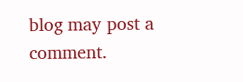blog may post a comment.